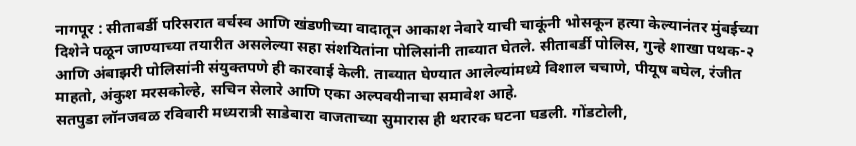नागपूर : सीताबर्डी परिसरात वर्चस्व आणि खंडणीच्या वादातून आकाश नेवारे याची चाकूंनी भोसकून हत्या केल्यानंतर मुंबईच्या दिशेने पळून जाण्याच्या तयारीत असलेल्या सहा संशयितांना पोलिसांनी ताब्यात घेतले. सीताबर्डी पोलिस, गुन्हे शाखा पथक-२ आणि अंबाझरी पोलिसांनी संयुक्तपणे ही कारवाई केली. ताब्यात घेण्यात आलेल्यांमध्ये विशाल चचाणे, पीयूष बघेल, रंजीत माहतो, अंकुश मरसकोल्हे, सचिन सेलारे आणि एका अल्पवयीनाचा समावेश आहे.
सतपुडा लॉनजवळ रविवारी मध्यरात्री साडेबारा वाजताच्या सुमारास ही थरारक घटना घडली. गोंडटोली,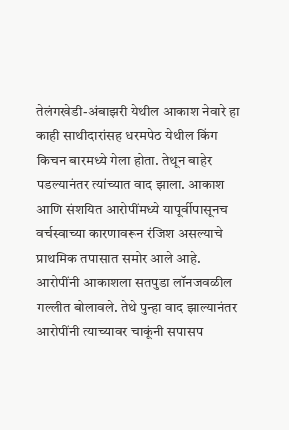तेलंगखेडी-अंबाझरी येथील आकाश नेवारे हा काही साथीदारांसह धरमपेठ येथील किंग किचन बारमध्ये गेला होता. तेथून बाहेर पडल्यानंतर त्यांच्यात वाद झाला. आकाश आणि संशयित आरोपींमध्ये यापूर्वीपासूनच वर्चस्वाच्या कारणावरून रंजिश असल्याचे प्राथमिक तपासात समोर आले आहे.
आरोपींनी आकाशला सतपुडा लॉनजवळील गल्लीत बोलावले. तेथे पुन्हा वाद झाल्यानंतर आरोपींनी त्याच्यावर चाकूंनी सपासप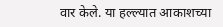वार केले. या हल्ल्यात आकाशच्या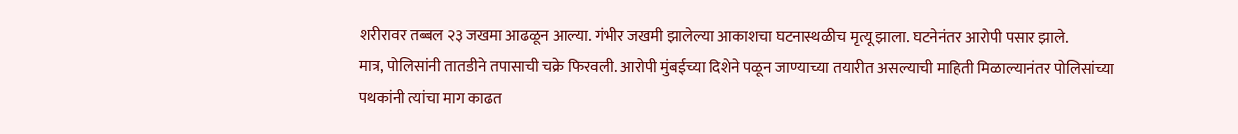शरीरावर तब्बल २३ जखमा आढळून आल्या. गंभीर जखमी झालेल्या आकाशचा घटनास्थळीच मृत्यू झाला. घटनेनंतर आरोपी पसार झाले.
मात्र, पोलिसांनी तातडीने तपासाची चक्रे फिरवली. आरोपी मुंबईच्या दिशेने पळून जाण्याच्या तयारीत असल्याची माहिती मिळाल्यानंतर पोलिसांच्या पथकांनी त्यांचा माग काढत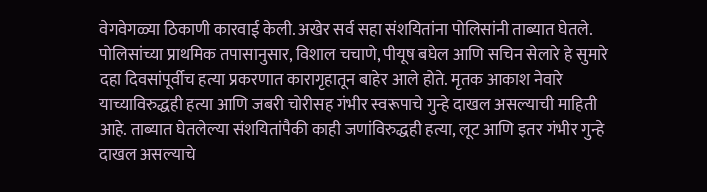वेगवेगळ्या ठिकाणी कारवाई केली. अखेर सर्व सहा संशयितांना पोलिसांनी ताब्यात घेतले.
पोलिसांच्या प्राथमिक तपासानुसार, विशाल चचाणे, पीयूष बघेल आणि सचिन सेलारे हे सुमारे दहा दिवसांपूर्वीच हत्या प्रकरणात कारागृहातून बाहेर आले होते. मृतक आकाश नेवारे याच्याविरुद्धही हत्या आणि जबरी चोरीसह गंभीर स्वरूपाचे गुन्हे दाखल असल्याची माहिती आहे. ताब्यात घेतलेल्या संशयितांपैकी काही जणांविरुद्धही हत्या, लूट आणि इतर गंभीर गुन्हे दाखल असल्याचे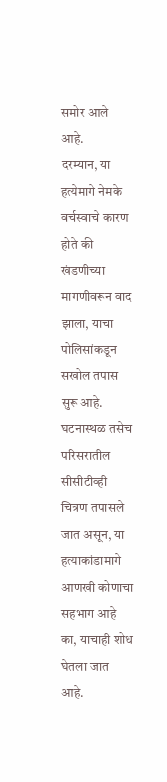समोर आले आहे.
दरम्यान, या हत्येमागे नेमके वर्चस्वाचे कारण होते की खंडणीच्या मागणीवरून वाद झाला, याचा पोलिसांकडून सखोल तपास सुरू आहे. घटनास्थळ तसेच परिसरातील सीसीटीव्ही चित्रण तपासले जात असून, या हत्याकांडामागे आणखी कोणाचा सहभाग आहे का, याचाही शोध घेतला जात आहे.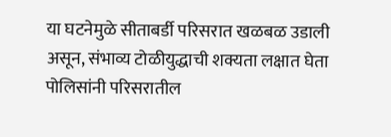या घटनेमुळे सीताबर्डी परिसरात खळबळ उडाली असून, संभाव्य टोळीयुद्धाची शक्यता लक्षात घेता पोलिसांनी परिसरातील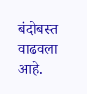बंदोबस्त वाढवला आहे.